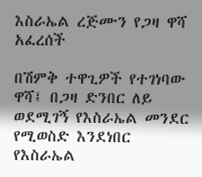እስራኤል ረጅሙን የጋዛ ዋሻ አፈረሰች

በሽምቅ ተዋጊዎች የተገነባው ዋሻ፤ በጋዛ ድንበር ለይ ወደሚገኝ የእስራኤል መንደር የሚወስድ እንደነበር የእስራኤል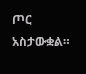ጦር አስታውቋል።